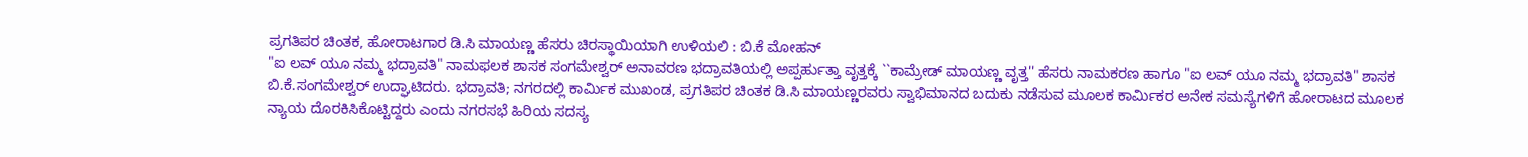ಪ್ರಗತಿಪರ ಚಿಂತಕ, ಹೋರಾಟಗಾರ ಡಿ.ಸಿ ಮಾಯಣ್ಣ ಹೆಸರು ಚಿರಸ್ಥಾಯಿಯಾಗಿ ಉಳಿಯಲಿ : ಬಿ.ಕೆ ಮೋಹನ್
"ಐ ಲವ್ ಯೂ ನಮ್ಮ ಭದ್ರಾವತಿ" ನಾಮಫಲಕ ಶಾಸಕ ಸಂಗಮೇಶ್ವರ್ ಅನಾವರಣ ಭದ್ರಾವತಿಯಲ್ಲಿ ಅಪ್ಪರ್ಹುತ್ತಾ ವೃತ್ತಕ್ಕೆ ``ಕಾಮ್ರೇಡ್ ಮಾಯಣ್ಣ ವೃತ್ತ'' ಹೆಸರು ನಾಮಕರಣ ಹಾಗೂ "ಐ ಲವ್ ಯೂ ನಮ್ಮ ಭದ್ರಾವತಿ" ಶಾಸಕ ಬಿ.ಕೆ.ಸಂಗಮೇಶ್ವರ್ ಉದ್ಘಾಟಿದರು. ಭದ್ರಾವತಿ; ನಗರದಲ್ಲಿ ಕಾರ್ಮಿಕ ಮುಖಂಡ, ಪ್ರಗತಿಪರ ಚಿಂತಕ ಡಿ.ಸಿ ಮಾಯಣ್ಣರವರು ಸ್ವಾಭಿಮಾನದ ಬದುಕು ನಡೆಸುವ ಮೂಲಕ ಕಾರ್ಮಿಕರ ಅನೇಕ ಸಮಸ್ಯೆಗಳಿಗೆ ಹೋರಾಟದ ಮೂಲಕ ನ್ಯಾಯ ದೊರಕಿಸಿಕೊಟ್ಟಿದ್ದರು ಎಂದು ನಗರಸಭೆ ಹಿರಿಯ ಸದಸ್ಯ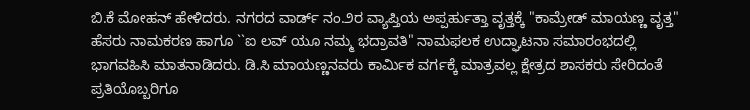ಬಿ.ಕೆ ಮೋಹನ್ ಹೇಳಿದರು. ನಗರದ ವಾರ್ಡ್ ನಂ.೨ರ ವ್ಯಾಪ್ತಿಯ ಅಪ್ಪರ್ಹುತ್ತಾ ವೃತ್ತಕ್ಕೆ "ಕಾಮ್ರೇಡ್ ಮಾಯಣ್ಣ ವೃತ್ತ" ಹೆಸರು ನಾಮಕರಣ ಹಾಗೂ ``ಐ ಲವ್ ಯೂ ನಮ್ಮ ಭದ್ರಾವತಿ" ನಾಮಫಲಕ ಉದ್ಘಾಟನಾ ಸಮಾರಂಭದಲ್ಲಿ ಭಾಗವಹಿಸಿ ಮಾತನಾಡಿದರು. ಡಿ.ಸಿ ಮಾಯಣ್ಣನವರು ಕಾರ್ಮಿಕ ವರ್ಗಕ್ಕೆ ಮಾತ್ರವಲ್ಲ ಕ್ಷೇತ್ರದ ಶಾಸಕರು ಸೇರಿದಂತೆ ಪ್ರತಿಯೊಬ್ಬರಿಗೂ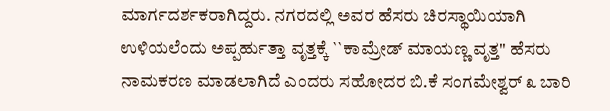ಮಾರ್ಗದರ್ಶಕರಾಗಿದ್ದರು. ನಗರದಲ್ಲಿ ಅವರ ಹೆಸರು ಚಿರಸ್ಥಾಯಿಯಾಗಿ ಉಳಿಯಲೆಂದು ಅಪ್ಪರ್ಹುತ್ತಾ ವೃತ್ತಕ್ಕೆ ``ಕಾಮ್ರೇಡ್ ಮಾಯಣ್ಣ ವೃತ್ತ'' ಹೆಸರು ನಾಮಕರಣ ಮಾಡಲಾಗಿದೆ ಎಂದರು ಸಹೋದರ ಬಿ.ಕೆ ಸಂಗಮೇಶ್ವರ್ ೩ ಬಾರಿ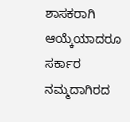ಶಾಸಕರಾಗಿ ಆಯ್ಕೆಯಾದರೂ ಸರ್ಕಾರ ನಮ್ಮದಾಗಿರದ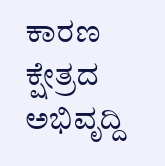ಕಾರಣ ಕ್ಷೇತ್ರದ ಅಭಿವೃದ್ದಿ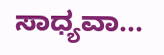ಸಾಧ್ಯವಾ...